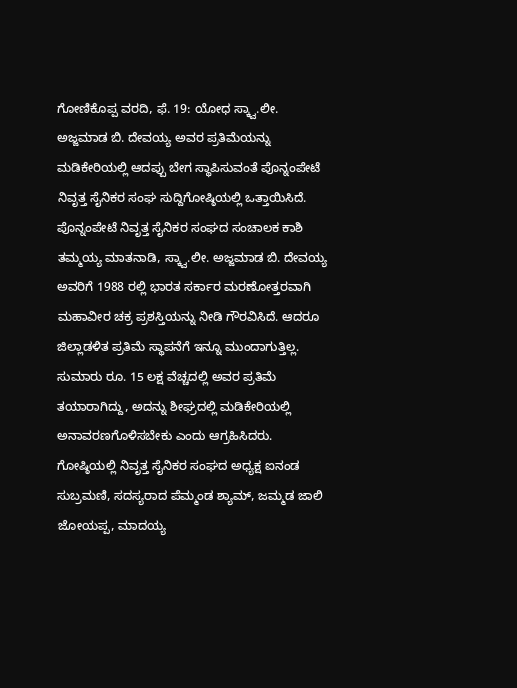ಗೋಣಿಕೊಪ್ಪ ವರದಿ, ಫೆ. 19: ಯೋಧ ಸ್ಕ್ವಾ.ಲೀ. ಅಜ್ಜಮಾಡ ಬಿ. ದೇವಯ್ಯ ಅವರ ಪ್ರತಿಮೆಯನ್ನು ಮಡಿಕೇರಿಯಲ್ಲಿ ಆದಪ್ಪು ಬೇಗ ಸ್ಥಾಪಿಸುವಂತೆ ಪೊನ್ನಂಪೇಟೆ ನಿವೃತ್ತ ಸೈನಿಕರ ಸಂಘ ಸುದ್ದಿಗೋಷ್ಠಿಯಲ್ಲಿ ಒತ್ತಾಯಿಸಿದೆ.
ಪೊನ್ನಂಪೇಟೆ ನಿವೃತ್ತ ಸೈನಿಕರ ಸಂಘದ ಸಂಚಾಲಕ ಕಾಶಿ ತಮ್ಮಯ್ಯ ಮಾತನಾಡಿ, ಸ್ಕ್ವಾ.ಲೀ. ಅಜ್ಜಮಾಡ ಬಿ. ದೇವಯ್ಯ ಅವರಿಗೆ 1988 ರಲ್ಲಿ ಭಾರತ ಸರ್ಕಾರ ಮರಣೋತ್ತರವಾಗಿ ಮಹಾವೀರ ಚಕ್ರ ಪ್ರಶಸ್ತಿಯನ್ನು ನೀಡಿ ಗೌರವಿಸಿದೆ. ಆದರೂ ಜಿಲ್ಲಾಡಳಿತ ಪ್ರತಿಮೆ ಸ್ಥಾಪನೆಗೆ ಇನ್ನೂ ಮುಂದಾಗುತ್ತಿಲ್ಲ. ಸುಮಾರು ರೂ. 15 ಲಕ್ಷ ವೆಚ್ಚದಲ್ಲಿ ಅವರ ಪ್ರತಿಮೆ ತಯಾರಾಗಿದ್ದು, ಅದನ್ನು ಶೀಘ್ರದಲ್ಲಿ ಮಡಿಕೇರಿಯಲ್ಲಿ ಅನಾವರಣಗೊಳಿಸಬೇಕು ಎಂದು ಆಗ್ರಹಿಸಿದರು.
ಗೋಷ್ಠಿಯಲ್ಲಿ ನಿವೃತ್ತ ಸೈನಿಕರ ಸಂಘದ ಅಧ್ಯಕ್ಷ ಐನಂಡ ಸುಬ್ರಮಣಿ, ಸದಸ್ಯರಾದ ಪೆಮ್ಮಂಡ ಶ್ಯಾಮ್, ಜಮ್ಮಡ ಜಾಲಿ ಜೋಯಪ್ಪ, ಮಾದಯ್ಯ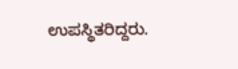ಉಪಸ್ಥಿತರಿದ್ದರು.